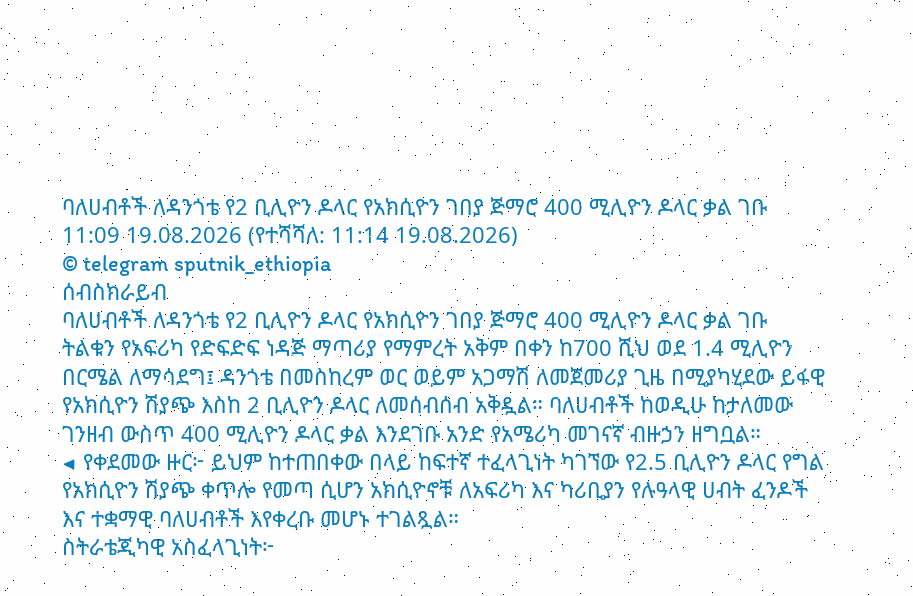ባለሀብቶች ለዳንጎቴ የ2 ቢሊዮን ዶላር የአክሲዮን ገበያ ጅማሮ 400 ሚሊዮን ዶላር ቃል ገቡ
11:09 19.08.2026 (የተሻሻለ: 11:14 19.08.2026)
© telegram sputnik_ethiopia
ሰብስክራይብ
ባለሀብቶች ለዳንጎቴ የ2 ቢሊዮን ዶላር የአክሲዮን ገበያ ጅማሮ 400 ሚሊዮን ዶላር ቃል ገቡ
ትልቁን የአፍሪካ የድፍድፍ ነዳጅ ማጣሪያ የማምረት አቅም በቀን ከ700 ሺህ ወደ 1.4 ሚሊዮን በርሜል ለማሳደግ፤ ዳንጎቴ በመስከረም ወር ወይም አጋማሽ ለመጀመሪያ ጊዜ በሚያካሂደው ይፋዊ የአክሲዮን ሽያጭ እስከ 2 ቢሊዮን ዶላር ለመሰብሰብ አቅዷል። ባለሀብቶች ከወዲሁ ከታለመው ገንዘብ ውስጥ 400 ሚሊዮን ዶላር ቃል እንደገቡ አንድ የአሜሪካ መገናኛ ብዙኃን ዘግቧል።
◀ የቀደመው ዙር፦ ይህም ከተጠበቀው በላይ ከፍተኛ ተፈላጊነት ካገኘው የ2.5 ቢሊዮን ዶላር የግል የአክሲዮን ሽያጭ ቀጥሎ የመጣ ሲሆን አክሲዮኖቹ ለአፍሪካ እና ካሪቢያን የሉዓላዊ ሀብት ፈንዶች እና ተቋማዊ ባለሀብቶች እየቀረቡ መሆኑ ተገልጿል።
ስትራቴጂካዊ አስፈላጊነት፦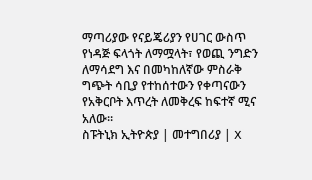ማጣሪያው የናይጄሪያን የሀገር ውስጥ የነዳጅ ፍላጎት ለማሟላት፣ የወጪ ንግድን ለማሳደግ እና በመካከለኛው ምስራቅ ግጭት ሳቢያ የተከሰተውን የቀጣናውን የአቅርቦት እጥረት ለመቅረፍ ከፍተኛ ሚና አለው።
ስፑትኒክ ኢትዮጵያ | መተግበሪያ | X